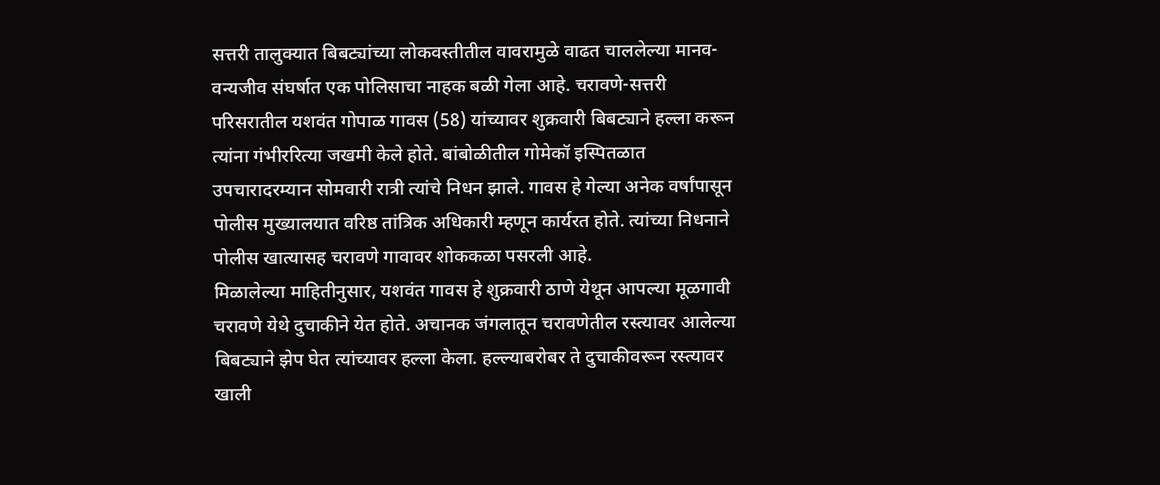सत्तरी तालुक्यात बिबट्यांच्या लोकवस्तीतील वावरामुळे वाढत चाललेल्या मानव-वन्यजीव संघर्षात एक पोलिसाचा नाहक बळी गेला आहे. चरावणे-सत्तरी परिसरातील यशवंत गोपाळ गावस (58) यांच्यावर शुक्रवारी बिबट्याने हल्ला करून त्यांना गंभीररित्या जखमी केले होते. बांबोळीतील गोमेकॉ इस्पितळात उपचारादरम्यान सोमवारी रात्री त्यांचे निधन झाले. गावस हे गेल्या अनेक वर्षांपासून पोलीस मुख्यालयात वरिष्ठ तांत्रिक अधिकारी म्हणून कार्यरत होते. त्यांच्या निधनाने पोलीस खात्यासह चरावणे गावावर शोककळा पसरली आहे.
मिळालेल्या माहितीनुसार, यशवंत गावस हे शुक्रवारी ठाणे येथून आपल्या मूळगावी चरावणे येथे दुचाकीने येत होते. अचानक जंगलातून चरावणेतील रस्त्यावर आलेल्या बिबट्याने झेप घेत त्यांच्यावर हल्ला केला. हल्ल्याबरोबर ते दुचाकीवरून रस्त्यावर खाली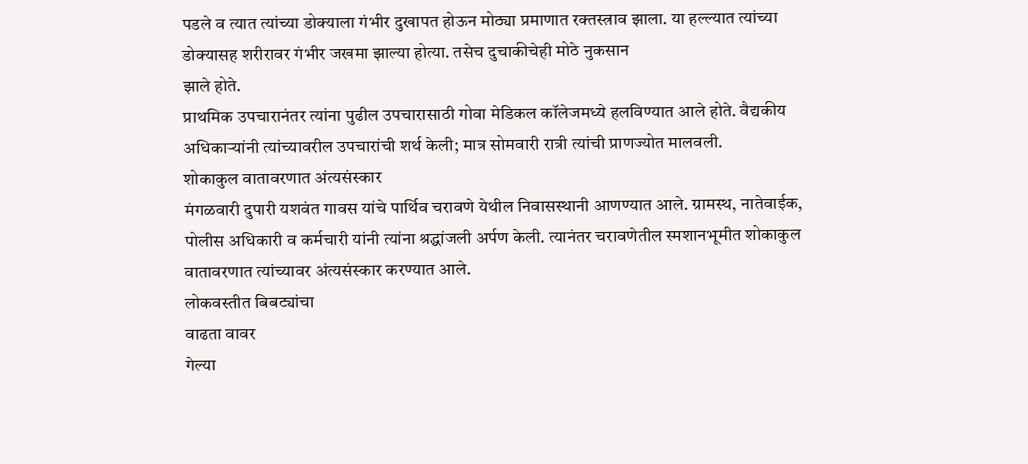पडले व त्यात त्यांच्या डोक्याला गंभीर दुखापत होऊन मोठ्या प्रमाणात रक्तस्त्राव झाला. या हल्ल्यात त्यांच्या डोक्यासह शरीरावर गंभीर जखमा झाल्या होत्या. तसेच दुचाकीचेही मोठे नुकसान
झाले होते.
प्राथमिक उपचारानंतर त्यांना पुढील उपचारासाठी गोवा मेडिकल कॉलेजमध्ये हलविण्यात आले होते. वैद्यकीय अधिकाऱ्यांनी त्यांच्यावरील उपचारांची शर्थ केली; मात्र सोमवारी रात्री त्यांची प्राणज्योत मालवली.
शोकाकुल वातावरणात अंत्यसंस्कार
मंगळवारी दुपारी यशवंत गावस यांचे पार्थिव चरावणे येथील निवासस्थानी आणण्यात आले. ग्रामस्थ, नातेवाईक, पोलीस अधिकारी व कर्मचारी यांनी त्यांना श्रद्धांजली अर्पण केली. त्यानंतर चरावणेतील स्मशानभूमीत शोकाकुल वातावरणात त्यांच्यावर अंत्यसंस्कार करण्यात आले.
लोकवस्तीत बिबट्यांचा
वाढता वावर
गेल्या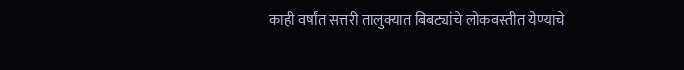काही वर्षांत सत्तरी तालुक्यात बिबट्यांचे लोकवस्तीत येण्याचे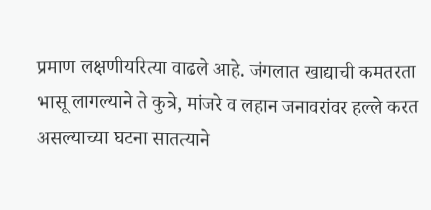प्रमाण लक्षणीयरित्या वाढले आहे. जंगलात खाद्याची कमतरता भासू लागल्याने ते कुत्रे, मांजरे व लहान जनावरांवर हल्ले करत असल्याच्या घटना सातत्याने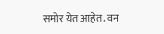समोर येत आहेत. वन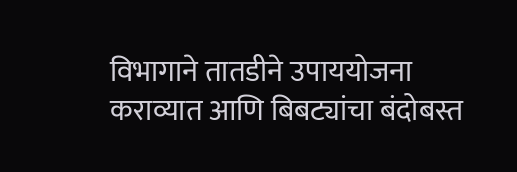विभागाने तातडीने उपाययोजना कराव्यात आणि बिबट्यांचा बंदोबस्त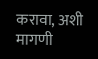करावा, अशी मागणी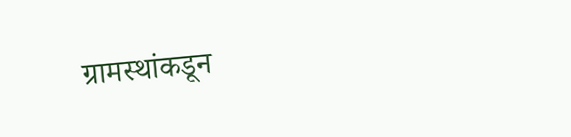ग्रामस्थांकडून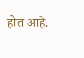होत आहे.